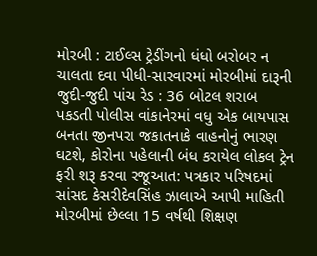મોરબી : ટાઈલ્સ ટ્રેડીંગનો ધંધો બરોબર ન ચાલતા દવા પીધી-સારવારમાં મોરબીમાં દારૂની જુદી-જુદી પાંચ રેડ : 36 બોટલ શરાબ પકડતી પોલીસ વાંકાનેરમાં વધુ એક બાયપાસ બનતા જીનપરા જકાતનાકે વાહનોનું ભારણ ઘટશે, કોરોના પહેલાની બંધ કરાયેલ લોકલ ટ્રેન ફરી શરૂ કરવા રજૂઆત: પત્રકાર પરિષદમાં સાંસદ કેસરીદેવસિંહ ઝાલાએ આપી માહિતી મોરબીમાં છેલ્લા 15 વર્ષથી શિક્ષણ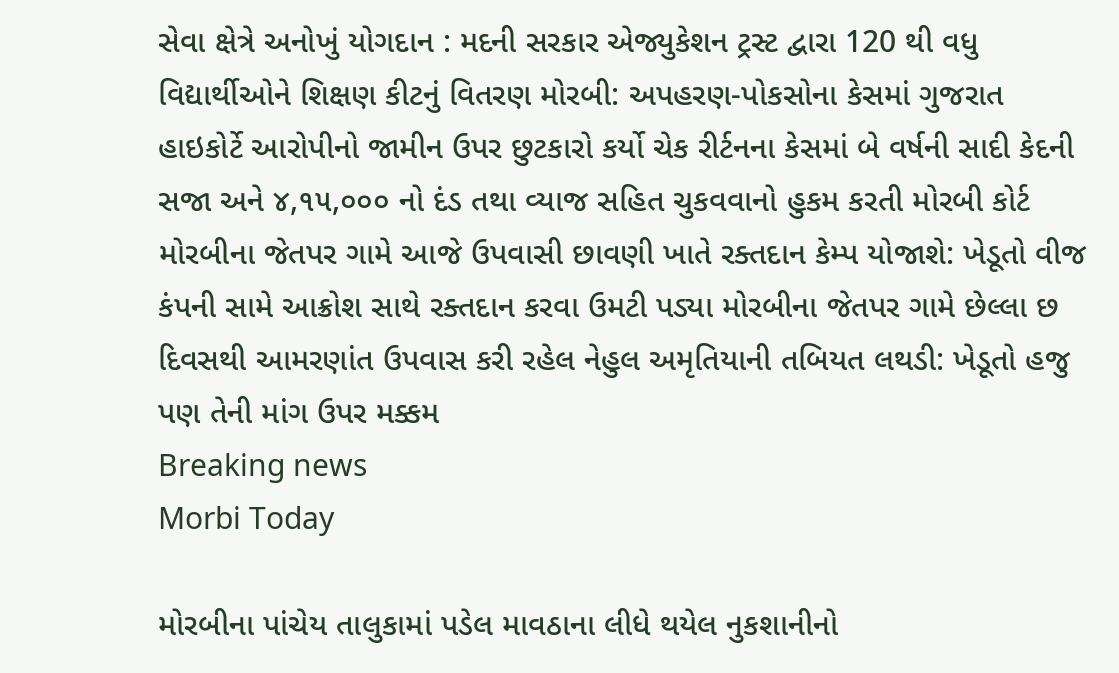સેવા ક્ષેત્રે અનોખું યોગદાન : મદની સરકાર એજ્યુકેશન ટ્રસ્ટ દ્વારા 120 થી વધુ વિદ્યાર્થીઓને શિક્ષણ કીટનું વિતરણ મોરબી: અપહરણ-પોકસોના કેસમાં ગુજરાત હાઇકોર્ટે આરોપીનો જામીન ઉપર છુટકારો કર્યો ચેક રીર્ટનના કેસમાં બે વર્ષની સાદી કેદની સજા અને ૪,૧૫,૦૦૦ નો દંડ તથા વ્યાજ સહિત ચુકવવાનો હુકમ કરતી મોરબી કોર્ટ મોરબીના જેતપર ગામે આજે ઉપવાસી છાવણી ખાતે રક્તદાન કેમ્પ યોજાશે: ખેડૂતો વીજ કંપની સામે આક્રોશ સાથે રક્તદાન કરવા ઉમટી પડ્યા મોરબીના જેતપર ગામે છેલ્લા છ દિવસથી આમરણાંત ઉપવાસ કરી રહેલ નેહુલ અમૃતિયાની તબિયત લથડી: ખેડૂતો હજુ પણ તેની માંગ ઉપર મક્કમ
Breaking news
Morbi Today

મોરબીના પાંચેય તાલુકામાં પડેલ માવઠાના લીધે થયેલ નુકશાનીનો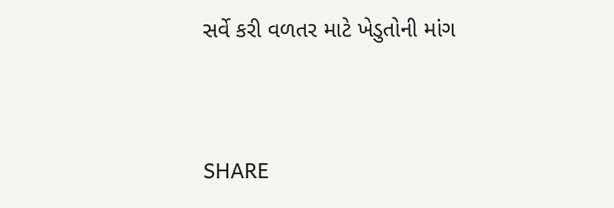સર્વે કરી વળતર માટે ખેડુતોની માંગ


SHARE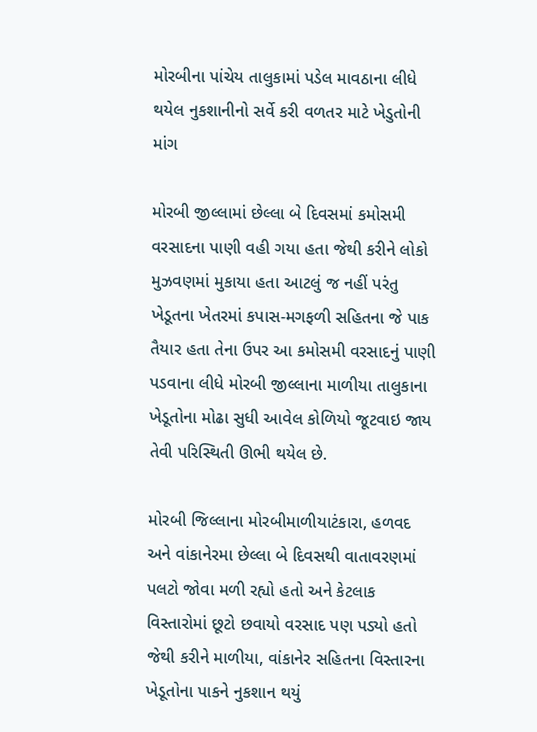મોરબીના પાંચેય તાલુકામાં પડેલ માવઠાના લીધે થયેલ નુકશાનીનો સર્વે કરી વળતર માટે ખેડુતોની માંગ

મોરબી જીલ્લામાં છેલ્લા બે દિવસમાં કમોસમી વરસાદના પાણી વહી ગયા હતા જેથી કરીને લોકો મુઝવણમાં મુકાયા હતા આટલું જ નહીં પરંતુ ખેડૂતના ખેતરમાં કપાસ-મગફળી સહિતના જે પાક તૈયાર હતા તેના ઉપર આ કમોસમી વરસાદનું પાણી પડવાના લીધે મોરબી જીલ્લાના માળીયા તાલુકાના ખેડૂતોના મોઢા સુધી આવેલ કોળિયો જૂટવાઇ જાય તેવી પરિસ્થિતી ઊભી થયેલ છે.

મોરબી જિલ્લાના મોરબીમાળીયાટંકારા, હળવદ અને વાંકાનેરમા છેલ્લા બે દિવસથી વાતાવરણમાં પલટો જોવા મળી રહ્યો હતો અને કેટલાક વિસ્તારોમાં છૂટો છવાયો વરસાદ પણ પડ્યો હતો જેથી કરીને માળીયા, વાંકાનેર સહિતના વિસ્તારના ખેડૂતોના પાકને નુકશાન થયું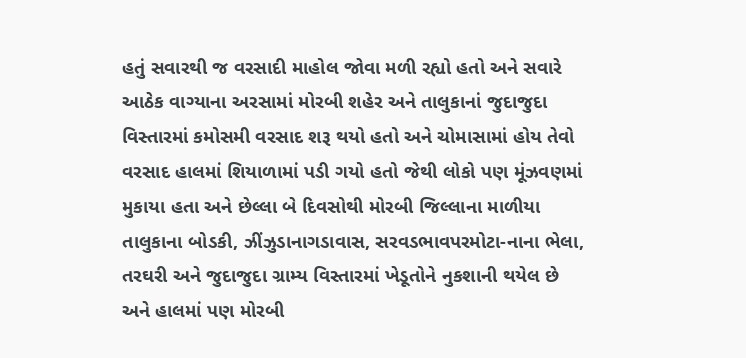હતું સવારથી જ વરસાદી માહોલ જોવા મળી રહ્યો હતો અને સવારે આઠેક વાગ્યાના અરસામાં મોરબી શહેર અને તાલુકાનાં જુદાજુદા વિસ્તારમાં કમોસમી વરસાદ શરૂ થયો હતો અને ચોમાસામાં હોય તેવો વરસાદ હાલમાં શિયાળામાં પડી ગયો હતો જેથી લોકો પણ મૂંઝવણમાં મુકાયા હતા અને છેલ્લા બે દિવસોથી મોરબી જિલ્લાના માળીયા તાલુકાના બોડકી, ઝીંઝુડાનાગડાવાસ, સરવડભાવપરમોટા-નાના ભેલા, તરઘરી અને જુદાજુદા ગ્રામ્ય વિસ્તારમાં ખેડૂતોને નુકશાની થયેલ છે અને હાલમાં પણ મોરબી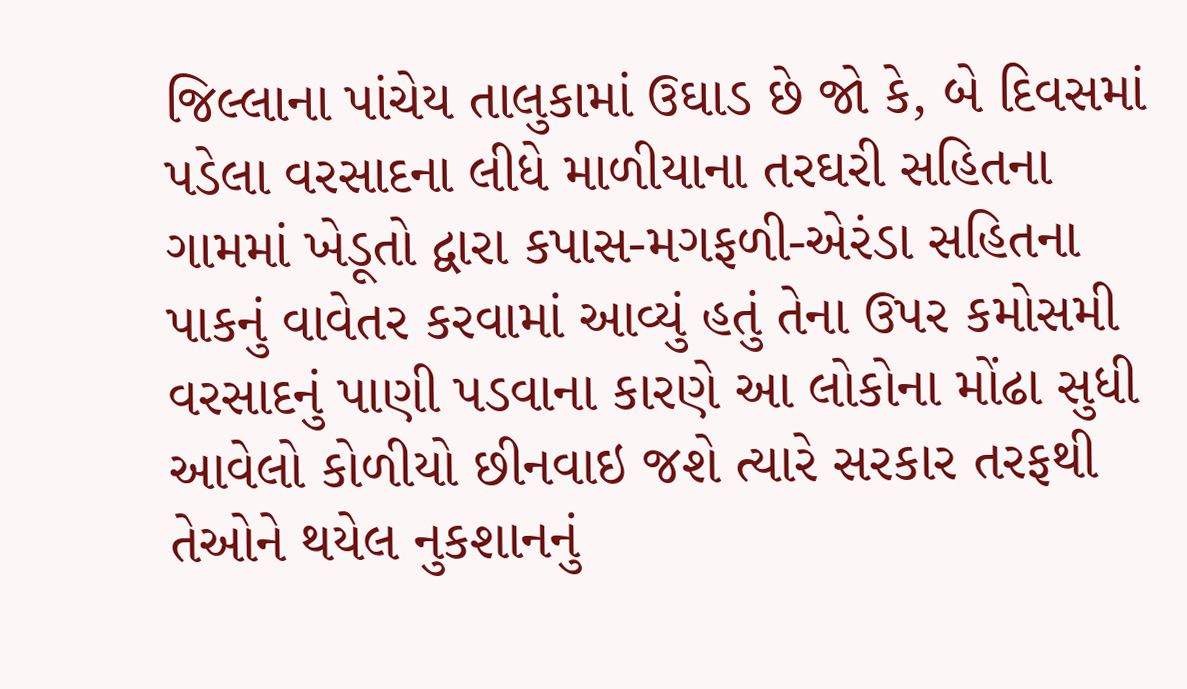જિલ્લાના પાંચેય તાલુકામાં ઉઘાડ છે જો કે, બે દિવસમાં પડેલા વરસાદના લીધે માળીયાના તરઘરી સહિતના ગામમાં ખેડૂતો દ્વારા કપાસ-મગફળી-એરંડા સહિતના પાકનું વાવેતર કરવામાં આવ્યું હતું તેના ઉપર કમોસમી વરસાદનું પાણી પડવાના કારણે આ લોકોના મોંઢા સુધી આવેલો કોળીયો છીનવાઇ જશે ત્યારે સરકાર તરફથી તેઓને થયેલ નુકશાનનું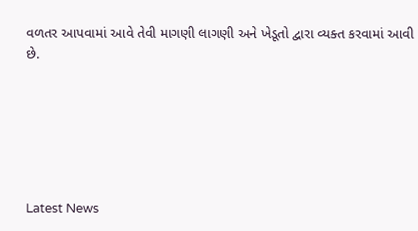વળતર આપવામાં આવે તેવી માગણી લાગણી અને ખેડૂતો દ્વારા વ્યક્ત કરવામાં આવી છે.






Latest News